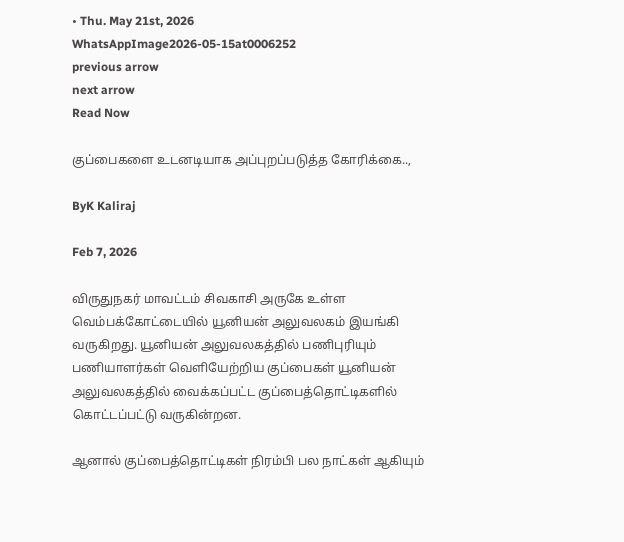• Thu. May 21st, 2026
WhatsAppImage2026-05-15at0006252
previous arrow
next arrow
Read Now

குப்பைகளை உடனடியாக அப்புறப்படுத்த கோரிக்கை..,

ByK Kaliraj

Feb 7, 2026

விருதுநகர் மாவட்டம் சிவகாசி அருகே உள்ள வெம்பக்கோட்டையில் யூனியன் அலுவலகம் இயங்கி வருகிறது. யூனியன் அலுவலகத்தில் பணிபுரியும் பணியாளர்கள் வெளியேற்றிய குப்பைகள் யூனியன் அலுவலகத்தில் வைக்கப்பட்ட குப்பைத்தொட்டிகளில் கொட்டப்பட்டு வருகின்றன.

ஆனால் குப்பைத்தொட்டிகள் நிரம்பி பல நாட்கள் ஆகியும்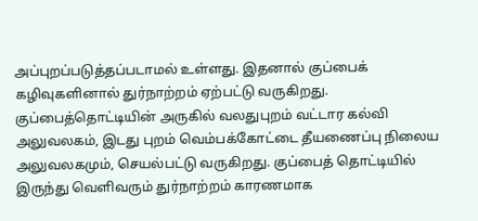அப்புறப்படுத்தப்படாமல் உள்ளது. இதனால் குப்பைக் கழிவுகளினால் துர்நாற்றம் ஏற்பட்டு வருகிறது. குப்பைத்தொட்டியின் அருகில் வலதுபுறம் வட்டார கல்வி அலுவலகம், இடது புறம் வெம்பக்கோட்டை தீயணைப்பு நிலைய அலுவலகமும், செயல்பட்டு வருகிறது. குப்பைத் தொட்டியில் இருந்து வெளிவரும் துர்நாற்றம் காரணமாக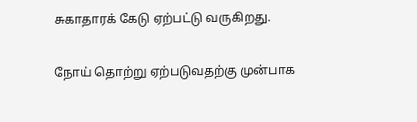சுகாதாரக் கேடு ஏற்பட்டு வருகிறது.

நோய் தொற்று ஏற்படுவதற்கு முன்பாக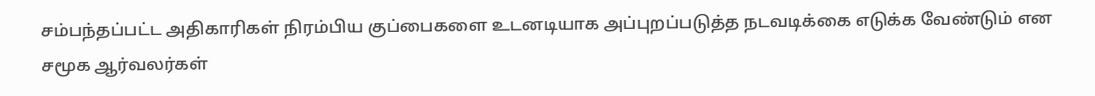சம்பந்தப்பட்ட அதிகாரிகள் நிரம்பிய குப்பைகளை உடனடியாக அப்புறப்படுத்த நடவடிக்கை எடுக்க வேண்டும் என சமூக ஆர்வலர்கள்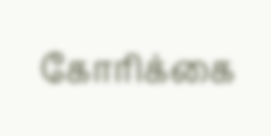கோரிக்கை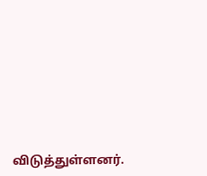விடுத்துள்ளனர்.